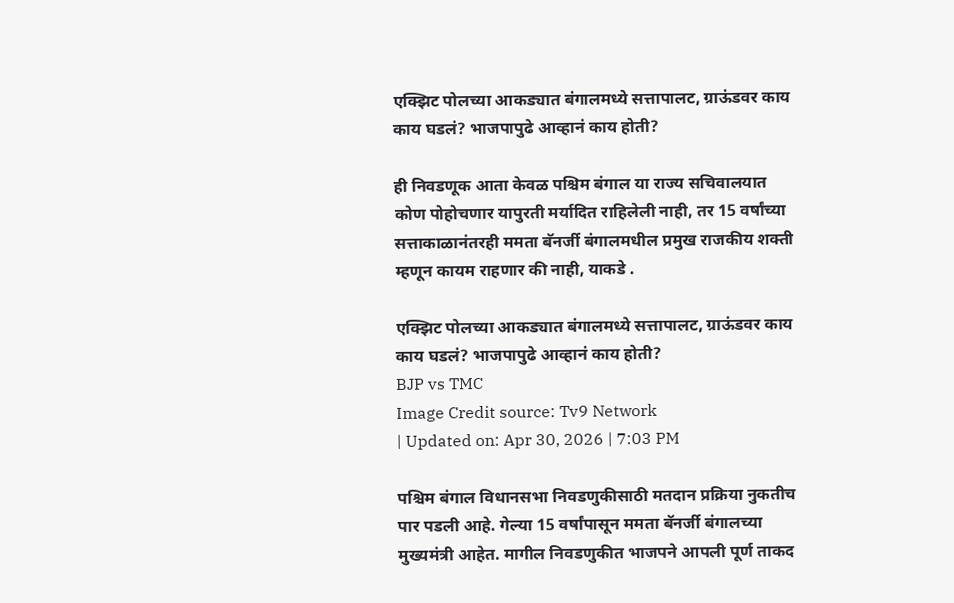एक्झिट पोलच्या आकड्यात बंगालमध्ये सत्तापालट, ग्राऊंडवर काय काय घडलं? भाजपापुढे आव्हानं काय होती?

ही निवडणूक आता केवळ पश्चिम बंगाल या राज्य सचिवालयात कोण पोहोचणार यापुरती मर्यादित राहिलेली नाही, तर 15 वर्षांच्या सत्ताकाळानंतरही ममता बॅनर्जी बंगालमधील प्रमुख राजकीय शक्ती म्हणून कायम राहणार की नाही, याकडे .

एक्झिट पोलच्या आकड्यात बंगालमध्ये सत्तापालट, ग्राऊंडवर काय काय घडलं? भाजपापुढे आव्हानं काय होती?
BJP vs TMC
Image Credit source: Tv9 Network
| Updated on: Apr 30, 2026 | 7:03 PM

पश्चिम बंगाल विधानसभा निवडणुकीसाठी मतदान प्रक्रिया नुकतीच पार पडली आहे. गेल्या 15 वर्षांपासून ममता बॅनर्जी बंगालच्या मुख्यमंत्री आहेत. मागील निवडणुकीत भाजपने आपली पूर्ण ताकद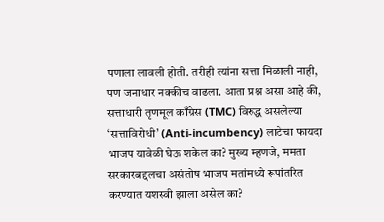पणाला लावली होती. तरीही त्यांना सत्ता मिळाली नाही, पण जनाधार नक्कीच वाढला. आता प्रश्न असा आहे की, सत्ताधारी तृणमूल काँग्रेस (TMC) विरुद्ध असलेल्या ‘सत्ताविरोधी’ (Anti-incumbency) लाटेचा फायदा भाजप यावेळी घेऊ शकेल का? मुख्य म्हणजे, ममता सरकारबद्दलचा असंतोष भाजप मतांमध्ये रूपांतरित करण्यात यशस्वी झाला असेल का?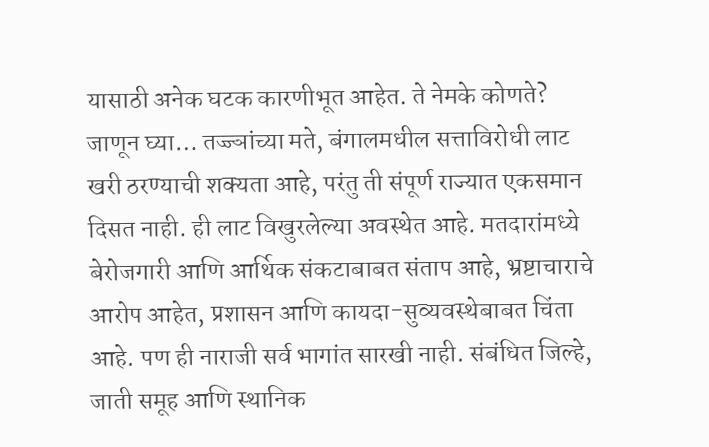यासाठी अनेक घटक कारणीभूत आहेत. ते नेमके कोणते? जाणून घ्या… तज्ज्ञांच्या मते, बंगालमधील सत्ताविरोधी लाट खरी ठरण्याची शक्यता आहे, परंतु ती संपूर्ण राज्यात एकसमान दिसत नाही. ही लाट विखुरलेल्या अवस्थेत आहे. मतदारांमध्ये बेरोजगारी आणि आर्थिक संकटाबाबत संताप आहे, भ्रष्टाचाराचे आरोप आहेत, प्रशासन आणि कायदा-सुव्यवस्थेबाबत चिंता आहे. पण ही नाराजी सर्व भागांत सारखी नाही. संबंधित जिल्हे, जाती समूह आणि स्थानिक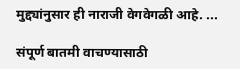मुद्द्यांनुसार ही नाराजी वेगवेगळी आहे. ...

संपूर्ण बातमी वाचण्यासाठी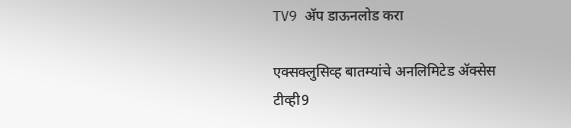TV9 अ‍ॅप डाऊनलोड करा

एक्सक्लुसिव्ह बातम्यांचे अनलिमिटेड अ‍ॅक्सेस टीव्ही9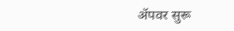अ‍ॅपवर सुरू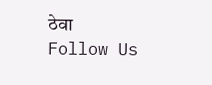ठेवा
Follow Us